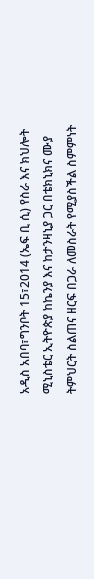አዲስ አበባ፣ግንቦት 15፣2014 (ኤፍ ቢ ሲ) የስራ እና ክህሎት ሚኒስቴር ኢትዮጵያ ከኬንያ እና ከታንዛኒያ ጋር በቴክኒክና ሙያ ትምህርት ስልጠና ዘርፍ በጋራ ለመስራት የሚያስችል ስምምነት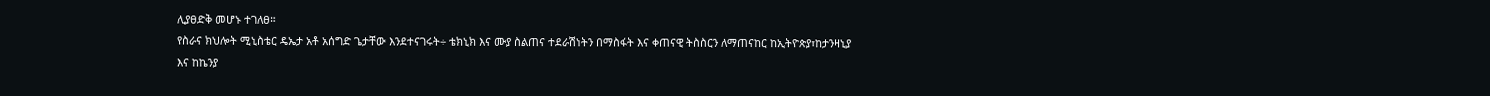ሊያፀድቅ መሆኑ ተገለፀ።
የስራና ክህሎት ሚኒስቴር ዴኤታ አቶ አሰግድ ጌታቸው እንደተናገሩት÷ ቴክኒክ እና ሙያ ስልጠና ተደራሽነትን በማስፋት እና ቀጠናዊ ትስስርን ለማጠናከር ከኢትዮጵያ፣ከታንዛኒያ እና ከኬንያ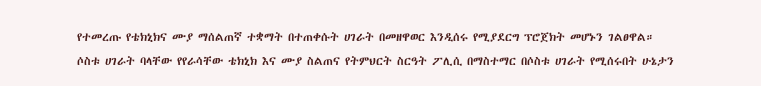የተመረጡ የቴክኒክና ሙያ ማሰልጠኛ ተቋማት በተጠቀሱት ሀገራት በመዘዋወር እንዲሰሩ የሚያደርግ ፕሮጀክት መሆኑን ገልፀዋል።
ሶስቱ ሀገራት ባላቸው የየራሳቸው ቴክኒክ እና ሙያ ስልጠና የትምህርት ስርዓት ፖሊሲ በማስተማር በሶስቱ ሀገራት የሚሰሩበት ሁኔታን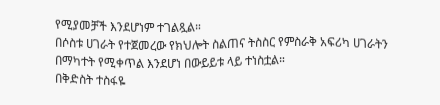የሚያመቻች እንደሆነም ተገልጿል።
በሶስቱ ሀገራት የተጀመረው የክህሎት ስልጠና ትስስር የምስራቅ አፍሪካ ሀገራትን በማካተት የሚቀጥል እንደሆነ በውይይቱ ላይ ተነስቷል።
በቅድስት ተስፋዬ